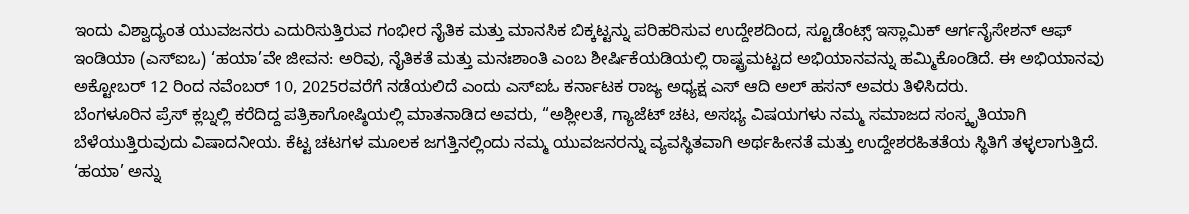ಇಂದು ವಿಶ್ವಾದ್ಯಂತ ಯುವಜನರು ಎದುರಿಸುತ್ತಿರುವ ಗಂಭೀರ ನೈತಿಕ ಮತ್ತು ಮಾನಸಿಕ ಬಿಕ್ಕಟ್ಟನ್ನು ಪರಿಹರಿಸುವ ಉದ್ದೇಶದಿಂದ, ಸ್ಟೂಡೆಂಟ್ಸ್ ಇಸ್ಲಾಮಿಕ್ ಆರ್ಗನೈಸೇಶನ್ ಆಫ್ ಇಂಡಿಯಾ (ಎಸ್ಐಒ) ‘ಹಯಾ’ವೇ ಜೀವನ: ಅರಿವು, ನೈತಿಕತೆ ಮತ್ತು ಮನಃಶಾಂತಿ ಎಂಬ ಶೀರ್ಷಿಕೆಯಡಿಯಲ್ಲಿ ರಾಷ್ಟ್ರಮಟ್ಟದ ಅಭಿಯಾನವನ್ನು ಹಮ್ಮಿಕೊಂಡಿದೆ. ಈ ಅಭಿಯಾನವು ಅಕ್ಟೋಬರ್ 12 ರಿಂದ ನವೆಂಬರ್ 10, 2025ರವರೆಗೆ ನಡೆಯಲಿದೆ ಎಂದು ಎಸ್ಐಓ ಕರ್ನಾಟಕ ರಾಜ್ಯ ಅಧ್ಯಕ್ಷ ಎಸ್ ಆದಿ ಅಲ್ ಹಸನ್ ಅವರು ತಿಳಿಸಿದರು.
ಬೆಂಗಳೂರಿನ ಪ್ರೆಸ್ ಕ್ಲಬ್ನಲ್ಲಿ ಕರೆದಿದ್ದ ಪತ್ರಿಕಾಗೋಷ್ಠಿಯಲ್ಲಿ ಮಾತನಾಡಿದ ಅವರು, “ಅಶ್ಲೀಲತೆ, ಗ್ಯಾಜೆಟ್ ಚಟ, ಅಸಭ್ಯ ವಿಷಯಗಳು ನಮ್ಮ ಸಮಾಜದ ಸಂಸ್ಕೃತಿಯಾಗಿ ಬೆಳೆಯುತ್ತಿರುವುದು ವಿಷಾದನೀಯ. ಕೆಟ್ಟ ಚಟಗಳ ಮೂಲಕ ಜಗತ್ತಿನಲ್ಲಿಂದು ನಮ್ಮ ಯುವಜನರನ್ನು ವ್ಯವಸ್ಥಿತವಾಗಿ ಅರ್ಥಹೀನತೆ ಮತ್ತು ಉದ್ದೇಶರಹಿತತೆಯ ಸ್ಥಿತಿಗೆ ತಳ್ಳಲಾಗುತ್ತಿದೆ. ‘ಹಯಾ’ ಅನ್ನು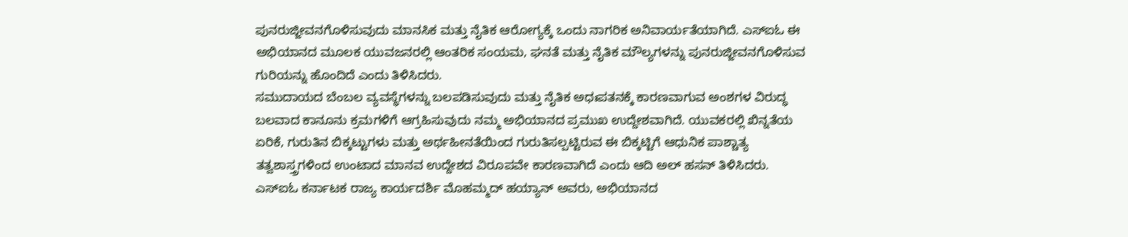ಪುನರುಜ್ಜೀವನಗೊಳಿಸುವುದು ಮಾನಸಿಕ ಮತ್ತು ನೈತಿಕ ಆರೋಗ್ಯಕ್ಕೆ ಒಂದು ನಾಗರಿಕ ಅನಿವಾರ್ಯತೆಯಾಗಿದೆ. ಎಸ್ಐಓ ಈ ಅಭಿಯಾನದ ಮೂಲಕ ಯುವಜನರಲ್ಲಿ ಆಂತರಿಕ ಸಂಯಮ, ಘನತೆ ಮತ್ತು ನೈತಿಕ ಮೌಲ್ಯಗಳನ್ನು ಪುನರುಜ್ಜೀವನಗೊಳಿಸುವ ಗುರಿಯನ್ನು ಹೊಂದಿದೆ ಎಂದು ತಿಳಿಸಿದರು.
ಸಮುದಾಯದ ಬೆಂಬಲ ವ್ಯವಸ್ಥೆಗಳನ್ನು ಬಲಪಡಿಸುವುದು ಮತ್ತು ನೈತಿಕ ಅಧಃಪತನಕ್ಕೆ ಕಾರಣವಾಗುವ ಅಂಶಗಳ ವಿರುದ್ಧ ಬಲವಾದ ಕಾನೂನು ಕ್ರಮಗಳಿಗೆ ಆಗ್ರಹಿಸುವುದು ನಮ್ಮ ಅಭಿಯಾನದ ಪ್ರಮುಖ ಉದ್ದೇಶವಾಗಿದೆ. ಯುವಕರಲ್ಲಿ ಖಿನ್ನತೆಯ ಏರಿಕೆ, ಗುರುತಿನ ಬಿಕ್ಕಟ್ಟುಗಳು ಮತ್ತು ಅರ್ಥಹೀನತೆಯಿಂದ ಗುರುತಿಸಲ್ಪಟ್ಟಿರುವ ಈ ಬಿಕ್ಕಟ್ಟಿಗೆ ಆಧುನಿಕ ಪಾಶ್ಚಾತ್ಯ ತತ್ವಶಾಸ್ತ್ರಗಳಿಂದ ಉಂಟಾದ ಮಾನವ ಉದ್ದೇಶದ ವಿರೂಪವೇ ಕಾರಣವಾಗಿದೆ ಎಂದು ಆದಿ ಅಲ್ ಹಸನ್ ತಿಳಿಸಿದರು.
ಎಸ್ಐಓ ಕರ್ನಾಟಕ ರಾಜ್ಯ ಕಾರ್ಯದರ್ಶಿ ಮೊಹಮ್ಮದ್ ಹಯ್ಯಾನ್ ಅವರು, ಅಭಿಯಾನದ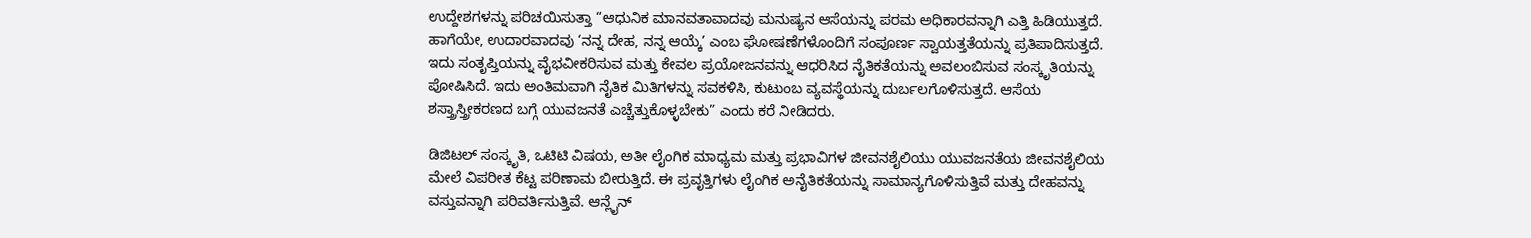ಉದ್ದೇಶಗಳನ್ನು ಪರಿಚಯಿಸುತ್ತಾ “ಆಧುನಿಕ ಮಾನವತಾವಾದವು ಮನುಷ್ಯನ ಆಸೆಯನ್ನು ಪರಮ ಅಧಿಕಾರವನ್ನಾಗಿ ಎತ್ತಿ ಹಿಡಿಯುತ್ತದೆ. ಹಾಗೆಯೇ, ಉದಾರವಾದವು ‘ನನ್ನ ದೇಹ, ನನ್ನ ಆಯ್ಕೆ’ ಎಂಬ ಘೋಷಣೆಗಳೊಂದಿಗೆ ಸಂಪೂರ್ಣ ಸ್ವಾಯತ್ತತೆಯನ್ನು ಪ್ರತಿಪಾದಿಸುತ್ತದೆ. ಇದು ಸಂತೃಪ್ತಿಯನ್ನು ವೈಭವೀಕರಿಸುವ ಮತ್ತು ಕೇವಲ ಪ್ರಯೋಜನವನ್ನು ಆಧರಿಸಿದ ನೈತಿಕತೆಯನ್ನು ಅವಲಂಬಿಸುವ ಸಂಸ್ಕೃತಿಯನ್ನು ಪೋಷಿಸಿದೆ. ಇದು ಅಂತಿಮವಾಗಿ ನೈತಿಕ ಮಿತಿಗಳನ್ನು ಸವಕಳಿಸಿ, ಕುಟುಂಬ ವ್ಯವಸ್ಥೆಯನ್ನು ದುರ್ಬಲಗೊಳಿಸುತ್ತದೆ. ಆಸೆಯ ಶಸ್ತ್ರಾಸ್ತ್ರೀಕರಣದ ಬಗ್ಗೆ ಯುವಜನತೆ ಎಚ್ಚೆತ್ತುಕೊಳ್ಳಬೇಕು” ಎಂದು ಕರೆ ನೀಡಿದರು.

ಡಿಜಿಟಲ್ ಸಂಸ್ಕೃತಿ, ಒಟಿಟಿ ವಿಷಯ, ಅತೀ ಲೈಂಗಿಕ ಮಾಧ್ಯಮ ಮತ್ತು ಪ್ರಭಾವಿಗಳ ಜೀವನಶೈಲಿಯು ಯುವಜನತೆಯ ಜೀವನಶೈಲಿಯ ಮೇಲೆ ವಿಪರೀತ ಕೆಟ್ಟ ಪರಿಣಾಮ ಬೀರುತ್ತಿದೆ. ಈ ಪ್ರವೃತ್ತಿಗಳು ಲೈಂಗಿಕ ಅನೈತಿಕತೆಯನ್ನು ಸಾಮಾನ್ಯಗೊಳಿಸುತ್ತಿವೆ ಮತ್ತು ದೇಹವನ್ನು ವಸ್ತುವನ್ನಾಗಿ ಪರಿವರ್ತಿಸುತ್ತಿವೆ. ಆನ್ಲೈನ್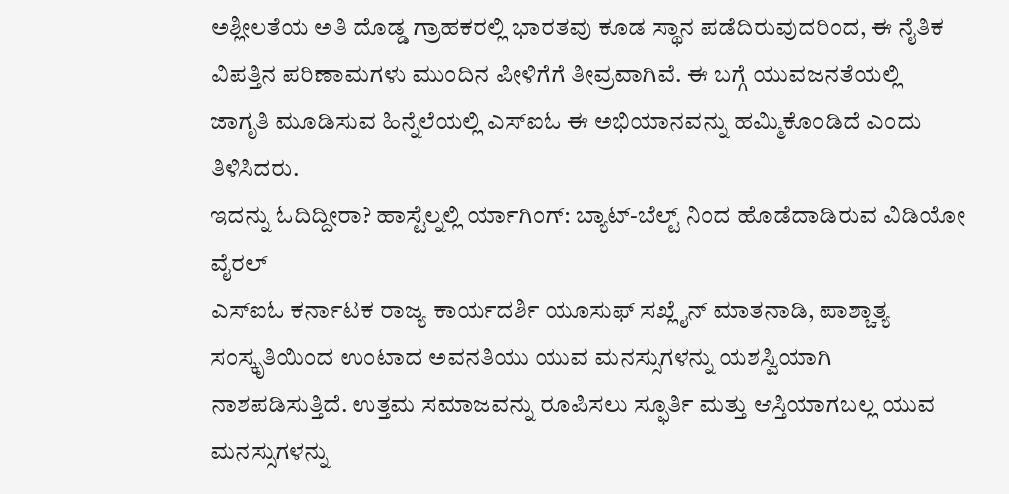ಅಶ್ಲೀಲತೆಯ ಅತಿ ದೊಡ್ಡ ಗ್ರಾಹಕರಲ್ಲಿ ಭಾರತವು ಕೂಡ ಸ್ಥಾನ ಪಡೆದಿರುವುದರಿಂದ, ಈ ನೈತಿಕ ವಿಪತ್ತಿನ ಪರಿಣಾಮಗಳು ಮುಂದಿನ ಪೀಳಿಗೆಗೆ ತೀವ್ರವಾಗಿವೆ. ಈ ಬಗ್ಗೆ ಯುವಜನತೆಯಲ್ಲಿ ಜಾಗೃತಿ ಮೂಡಿಸುವ ಹಿನ್ನೆಲೆಯಲ್ಲಿ ಎಸ್ಐಓ ಈ ಅಭಿಯಾನವನ್ನು ಹಮ್ಮಿಕೊಂಡಿದೆ ಎಂದು ತಿಳಿಸಿದರು.
ಇದನ್ನು ಓದಿದ್ದೀರಾ? ಹಾಸ್ಟೆಲ್ನಲ್ಲಿ ರ್ಯಾಗಿಂಗ್: ಬ್ಯಾಟ್-ಬೆಲ್ಟ್ ನಿಂದ ಹೊಡೆದಾಡಿರುವ ವಿಡಿಯೋ ವೈರಲ್
ಎಸ್ಐಓ ಕರ್ನಾಟಕ ರಾಜ್ಯ ಕಾರ್ಯದರ್ಶಿ ಯೂಸುಫ್ ಸಖ್ಲೈನ್ ಮಾತನಾಡಿ, ಪಾಶ್ಚಾತ್ಯ ಸಂಸ್ಕೃತಿಯಿಂದ ಉಂಟಾದ ಅವನತಿಯು ಯುವ ಮನಸ್ಸುಗಳನ್ನು ಯಶಸ್ವಿಯಾಗಿ ನಾಶಪಡಿಸುತ್ತಿದೆ. ಉತ್ತಮ ಸಮಾಜವನ್ನು ರೂಪಿಸಲು ಸ್ಫೂರ್ತಿ ಮತ್ತು ಆಸ್ತಿಯಾಗಬಲ್ಲ ಯುವ ಮನಸ್ಸುಗಳನ್ನು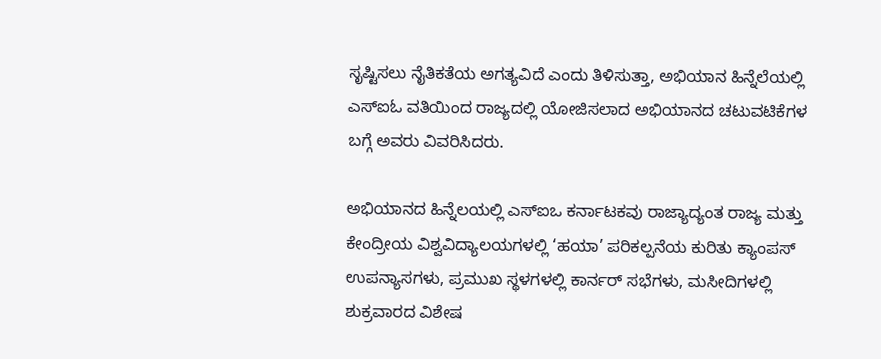ಸೃಷ್ಟಿಸಲು ನೈತಿಕತೆಯ ಅಗತ್ಯವಿದೆ ಎಂದು ತಿಳಿಸುತ್ತಾ, ಅಭಿಯಾನ ಹಿನ್ನೆಲೆಯಲ್ಲಿ ಎಸ್ಐಓ ವತಿಯಿಂದ ರಾಜ್ಯದಲ್ಲಿ ಯೋಜಿಸಲಾದ ಅಭಿಯಾನದ ಚಟುವಟಿಕೆಗಳ ಬಗ್ಗೆ ಅವರು ವಿವರಿಸಿದರು.

ಅಭಿಯಾನದ ಹಿನ್ನೆಲಯಲ್ಲಿ ಎಸ್ಐಒ ಕರ್ನಾಟಕವು ರಾಜ್ಯಾದ್ಯಂತ ರಾಜ್ಯ ಮತ್ತು ಕೇಂದ್ರೀಯ ವಿಶ್ವವಿದ್ಯಾಲಯಗಳಲ್ಲಿ ‘ಹಯಾ’ ಪರಿಕಲ್ಪನೆಯ ಕುರಿತು ಕ್ಯಾಂಪಸ್ ಉಪನ್ಯಾಸಗಳು, ಪ್ರಮುಖ ಸ್ಥಳಗಳಲ್ಲಿ ಕಾರ್ನರ್ ಸಭೆಗಳು, ಮಸೀದಿಗಳಲ್ಲಿ ಶುಕ್ರವಾರದ ವಿಶೇಷ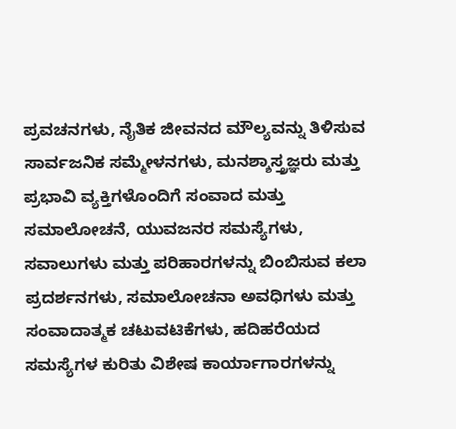ಪ್ರವಚನಗಳು, ನೈತಿಕ ಜೀವನದ ಮೌಲ್ಯವನ್ನು ತಿಳಿಸುವ ಸಾರ್ವಜನಿಕ ಸಮ್ಮೇಳನಗಳು, ಮನಶ್ಶಾಸ್ತ್ರಜ್ಞರು ಮತ್ತು ಪ್ರಭಾವಿ ವ್ಯಕ್ತಿಗಳೊಂದಿಗೆ ಸಂವಾದ ಮತ್ತು ಸಮಾಲೋಚನೆ, ಯುವಜನರ ಸಮಸ್ಯೆಗಳು, ಸವಾಲುಗಳು ಮತ್ತು ಪರಿಹಾರಗಳನ್ನು ಬಿಂಬಿಸುವ ಕಲಾ ಪ್ರದರ್ಶನಗಳು, ಸಮಾಲೋಚನಾ ಅವಧಿಗಳು ಮತ್ತು ಸಂವಾದಾತ್ಮಕ ಚಟುವಟಿಕೆಗಳು, ಹದಿಹರೆಯದ ಸಮಸ್ಯೆಗಳ ಕುರಿತು ವಿಶೇಷ ಕಾರ್ಯಾಗಾರಗಳನ್ನು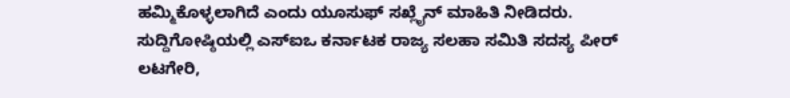ಹಮ್ಮಿಕೊಳ್ಳಲಾಗಿದೆ ಎಂದು ಯೂಸುಫ್ ಸಖ್ಲೈನ್ ಮಾಹಿತಿ ನೀಡಿದರು.
ಸುದ್ದಿಗೋಷ್ಠಿಯಲ್ಲಿ ಎಸ್ಐಒ ಕರ್ನಾಟಕ ರಾಜ್ಯ ಸಲಹಾ ಸಮಿತಿ ಸದಸ್ಯ ಪೀರ್ ಲಟಗೇರಿ,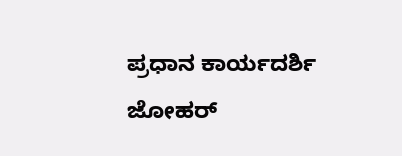ಪ್ರಧಾನ ಕಾರ್ಯದರ್ಶಿ ಜೋಹರ್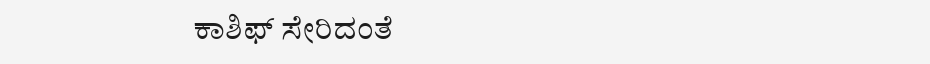ಕಾಶಿಫ್ ಸೇರಿದಂತೆ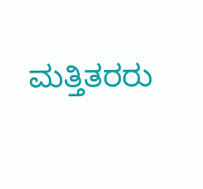ಮತ್ತಿತರರು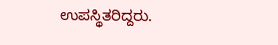ಉಪಸ್ಥಿತರಿದ್ದರು.